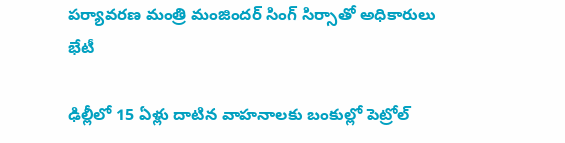పర్యావరణ మంత్రి మంజిందర్ సింగ్ సిర్సాతో అధికారులు భేటీ

ఢిల్లీలో 15 ఏళ్లు దాటిన వాహనాలకు బంకుల్లో పెట్రోల్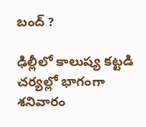బంద్ ?

ఢిల్లీలో కాలుష్య కట్టడి చర్యల్లో భాగంగా శనివారం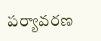పర్యావరణ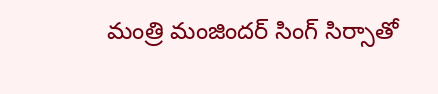మంత్రి మంజిందర్ సింగ్ సిర్సాతో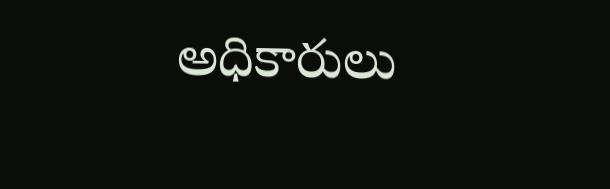అధికారులు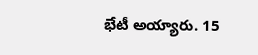భేటీ అయ్యారు. 15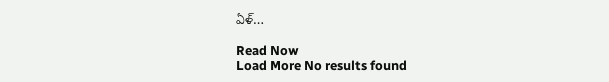ఏళ్…

Read Now
Load More No results found